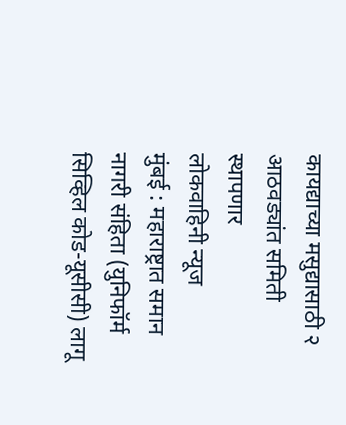कायद्याच्या मसुद्यासाठी २ आठवड्यांत समिती स्थापणार
लोकवाहिनी न्यूज
मुंबई : महाराष्ट्रात समान नागरी संहिता (युनिफॉर्म सिव्हिल कोड-यूसीसी) लागू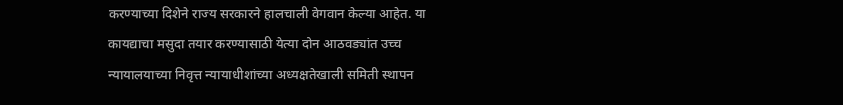करण्याच्या दिशेने राज्य सरकारने हालचाली वेगवान केल्या आहेत. या कायद्याचा मसुदा तयार करण्यासाठी येत्या दोन आठवड्यांत उच्च न्यायालयाच्या निवृत्त न्यायाधीशांच्या अध्यक्षतेखाली समिती स्थापन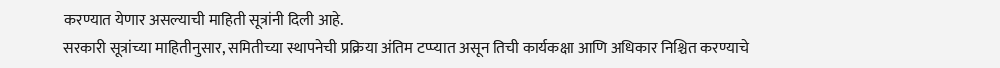करण्यात येणार असल्याची माहिती सूत्रांनी दिली आहे.
सरकारी सूत्रांच्या माहितीनुसार, समितीच्या स्थापनेची प्रक्रिया अंतिम टप्प्यात असून तिची कार्यकक्षा आणि अधिकार निश्चित करण्याचे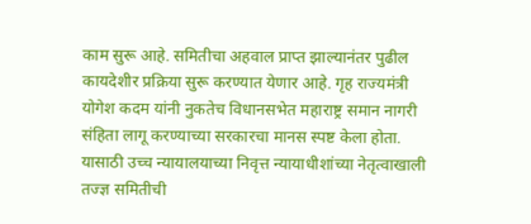काम सुरू आहे. समितीचा अहवाल प्राप्त झाल्यानंतर पुढील कायदेशीर प्रक्रिया सुरू करण्यात येणार आहे. गृह राज्यमंत्री योगेश कदम यांनी नुकतेच विधानसभेत महाराष्ट्र समान नागरी संहिता लागू करण्याच्या सरकारचा मानस स्पष्ट केला होता. यासाठी उच्च न्यायालयाच्या निवृत्त न्यायाधीशांच्या नेतृत्वाखाली तज्ज्ञ समितीची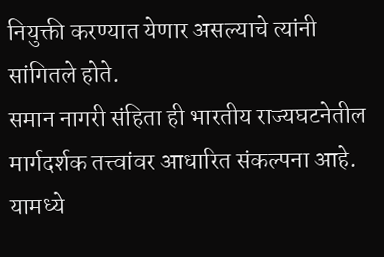नियुक्ती करण्यात येणार असल्याचे त्यांनी सांगितले होते.
समान नागरी संहिता ही भारतीय राज्यघटनेतील मार्गदर्शक तत्त्वांवर आधारित संकल्पना आहे. यामध्ये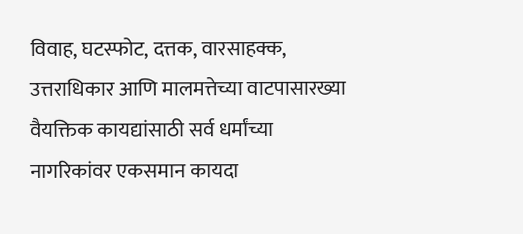विवाह, घटस्फोट, दत्तक, वारसाहक्क, उत्तराधिकार आणि मालमत्तेच्या वाटपासारख्या वैयक्तिक कायद्यांसाठी सर्व धर्मांच्या नागरिकांवर एकसमान कायदा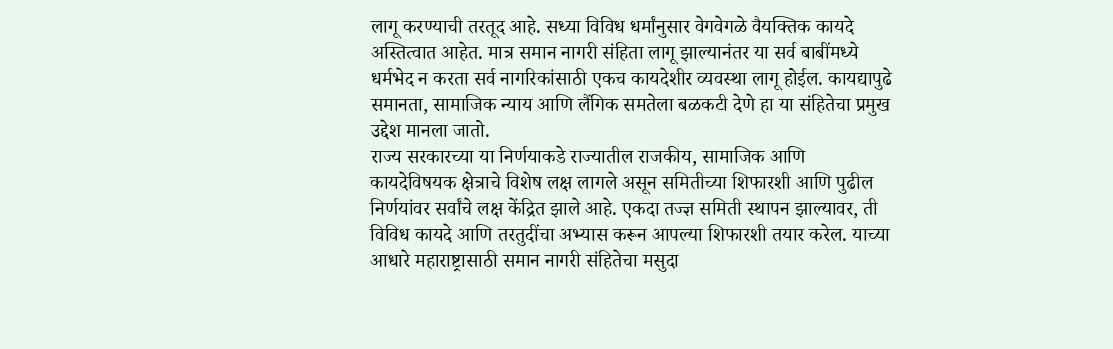लागू करण्याची तरतूद आहे. सध्या विविध धर्मांनुसार वेगवेगळे वैयक्तिक कायदे अस्तित्वात आहेत. मात्र समान नागरी संहिता लागू झाल्यानंतर या सर्व बाबींमध्ये धर्मभेद न करता सर्व नागरिकांसाठी एकच कायदेशीर व्यवस्था लागू होईल. कायद्यापुढे समानता, सामाजिक न्याय आणि लैंगिक समतेला बळकटी देणे हा या संहितेचा प्रमुख उद्देश मानला जातो.
राज्य सरकारच्या या निर्णयाकडे राज्यातील राजकीय, सामाजिक आणि कायदेविषयक क्षेत्राचे विशेष लक्ष लागले असून समितीच्या शिफारशी आणि पुढील निर्णयांवर सर्वांचे लक्ष केंद्रित झाले आहे. एकदा तज्ज्ञ समिती स्थापन झाल्यावर, ती विविध कायदे आणि तरतुदींचा अभ्यास करून आपल्या शिफारशी तयार करेल. याच्या आधारे महाराष्ट्रासाठी समान नागरी संहितेचा मसुदा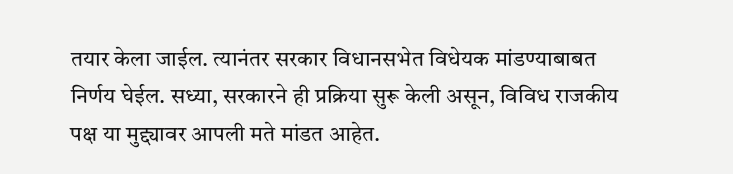तयार केला जाईल. त्यानंतर सरकार विधानसभेत विधेयक मांडण्याबाबत निर्णय घेईल. सध्या, सरकारने ही प्रक्रिया सुरू केली असून, विविध राजकीय पक्ष या मुद्द्यावर आपली मते मांडत आहेत.